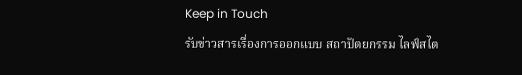Keep in Touch
รับข่าวสารเรื่องการออกแบบ สถาปัตยกรรม ไลฟ์สไต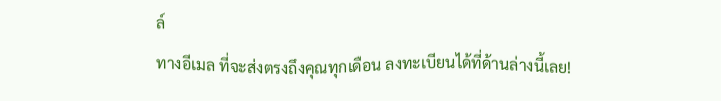ล์
ทางอีเมล ที่จะส่งตรงถึงคุณทุกเดือน ลงทะเบียนได้ที่ด้านล่างนี้เลย!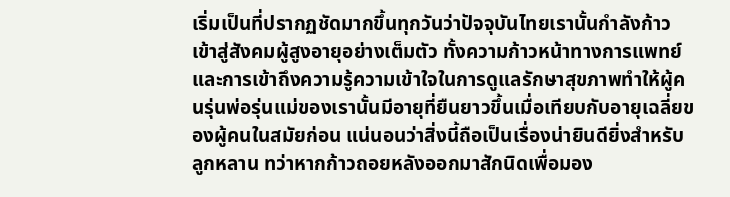เริ่มเป็นที่ปรากฏชัดมากขึ้นทุกวันว่าปัจจุบันไทยเรานั้นกำลังก้าวเข้าสู่สังคมผู้สูงอายุอย่างเต็มตัว ทั้งความก้าวหน้าทางการแพทย์และการเข้าถึงความรู้ความเข้าใจในการดูแลรักษาสุขภาพทำให้ผู้คนรุ่นพ่อรุ่นแม่ของเรานั้นมีอายุที่ยืนยาวขึ้นเมื่อเทียบกับอายุเฉลี่ยของผู้คนในสมัยก่อน แน่นอนว่าสิ่งนี้ถือเป็นเรื่องน่ายินดียิ่งสำหรับลูกหลาน ทว่าหากก้าวถอยหลังออกมาสักนิดเพื่อมอง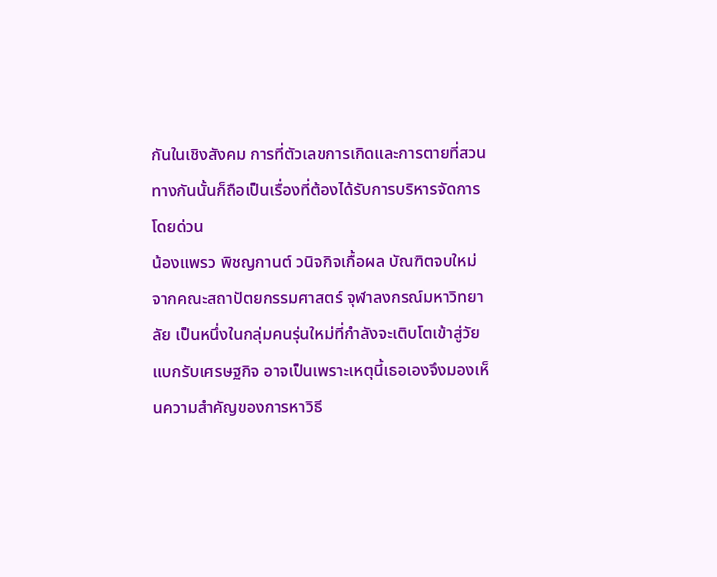กันในเชิงสังคม การที่ตัวเลขการเกิดและการตายที่สวนทางกันนั้นก็ถือเป็นเรื่องที่ต้องได้รับการบริหารจัดการโดยด่วน
น้องแพรว พิชญกานต์ วนิจกิจเกื้อผล บัณฑิตจบใหม่จากคณะสถาปัตยกรรมศาสตร์ จุฬาลงกรณ์มหาวิทยาลัย เป็นหนึ่งในกลุ่มคนรุ่นใหม่ที่กำลังจะเติบโตเข้าสู่วัยแบกรับเศรษฐกิจ อาจเป็นเพราะเหตุนี้เธอเองจึงมองเห็นความสำคัญของการหาวิธี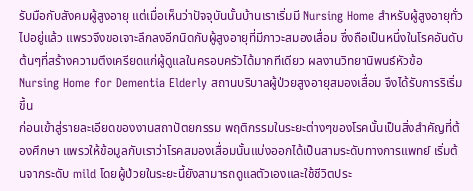รับมือกับสังคมผู้สูงอายุ แต่เมื่อเห็นว่าปัจจุบันนั้นบ้านเราเริ่มมี Nursing Home สำหรับผู้สูงอายุทั่วไปอยู่แล้ว แพรวจึงขอเจาะลึกลงอีกนิดกับผู้สูงอายุที่มีภาวะสมองเสื่อม ซึ่งถือเป็นหนึ่งในโรคอันดับต้นๆที่สร้างความตึงเครียดแก่ผู้ดูแลในครอบครัวได้มากทีเดียว ผลงานวิทยานิพนธ์หัวข้อ Nursing Home for Dementia Elderly สถานบริบาลผู้ป่วยสูงอายุสมองเสื่อม จึงได้รับการริเริ่มขึ้น
ก่อนเข้าสู่รายละเอียดของงานสถาปัตยกรรม พฤติกรรมในระยะต่างๆของโรคนั้นเป็นสิ่งสำคัญที่ต้องศึกษา แพรวให้ข้อมูลกับเราว่าโรคสมองเสื่อมนั้นแบ่งออกได้เป็นสามระดับทางการแพทย์ เริ่มต้นจากระดับ mild โดยผู้ป่วยในระยะนี้ยังสามารถดูแลตัวเองและใช้ชีวิตประ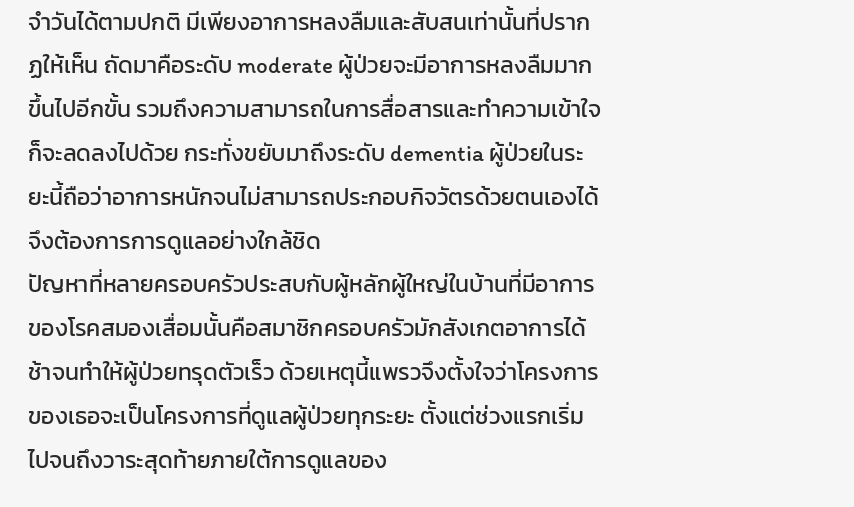จำวันได้ตามปกติ มีเพียงอาการหลงลืมและสับสนเท่านั้นที่ปรากฏให้เห็น ถัดมาคือระดับ moderate ผู้ป่วยจะมีอาการหลงลืมมากขึ้นไปอีกขั้น รวมถึงความสามารถในการสื่อสารและทำความเข้าใจก็จะลดลงไปด้วย กระทั่งขยับมาถึงระดับ dementia ผู้ป่วยในระยะนี้ถือว่าอาการหนักจนไม่สามารถประกอบกิจวัตรด้วยตนเองได้ จึงต้องการการดูแลอย่างใกล้ชิด
ปัญหาที่หลายครอบครัวประสบกับผู้หลักผู้ใหญ่ในบ้านที่มีอาการของโรคสมองเสื่อมนั้นคือสมาชิกครอบครัวมักสังเกตอาการได้ช้าจนทำให้ผู้ป่วยทรุดตัวเร็ว ด้วยเหตุนี้แพรวจึงตั้งใจว่าโครงการของเธอจะเป็นโครงการที่ดูแลผู้ป่วยทุกระยะ ตั้งแต่ช่วงแรกเริ่มไปจนถึงวาระสุดท้ายภายใต้การดูแลของ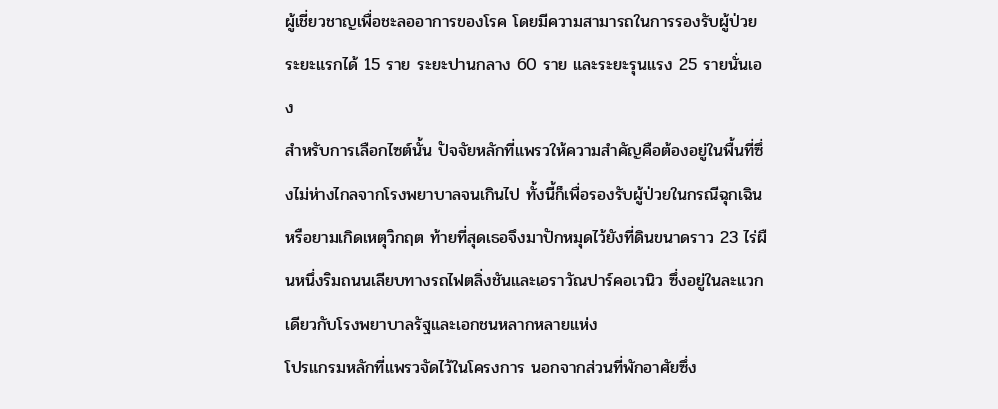ผู้เชี่ยวชาญเพื่อชะลออาการของโรค โดยมีความสามารถในการรองรับผู้ป่วยระยะแรกได้ 15 ราย ระยะปานกลาง 60 ราย และระยะรุนแรง 25 รายนั่นเอง
สำหรับการเลือกไซต์นั้น ปัจจัยหลักที่แพรวให้ความสำคัญคือต้องอยู่ในพื้นที่ซึ่งไม่ห่างไกลจากโรงพยาบาลจนเกินไป ทั้งนี้ก็เพื่อรองรับผู้ป่วยในกรณีฉุกเฉินหรือยามเกิดเหตุวิกฤต ท้ายที่สุดเธอจึงมาปักหมุดไว้ยังที่ดินขนาดราว 23 ไร่ผืนหนึ่งริมถนนเลียบทางรถไฟตลิ่งชันและเอราวัณปาร์คอเวนิว ซึ่งอยู่ในละแวกเดียวกับโรงพยาบาลรัฐและเอกชนหลากหลายแห่ง
โปรแกรมหลักที่แพรวจัดไว้ในโครงการ นอกจากส่วนที่พักอาศัยซึ่ง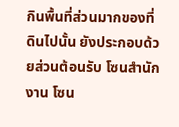กินพื้นที่ส่วนมากของที่ดินไปนั้น ยังประกอบด้วยส่วนต้อนรับ โซนสำนักงาน โซน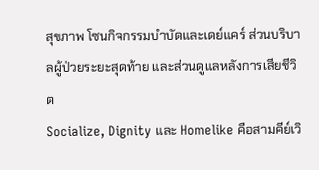สุขภาพ โซนกิจกรรมบำบัดและเดย์แคร์ ส่วนบริบาลผู้ป่วยระยะสุดท้าย และส่วนดูแลหลังการเสียชีวิต
Socialize, Dignity และ Homelike คือสามคีย์เวิ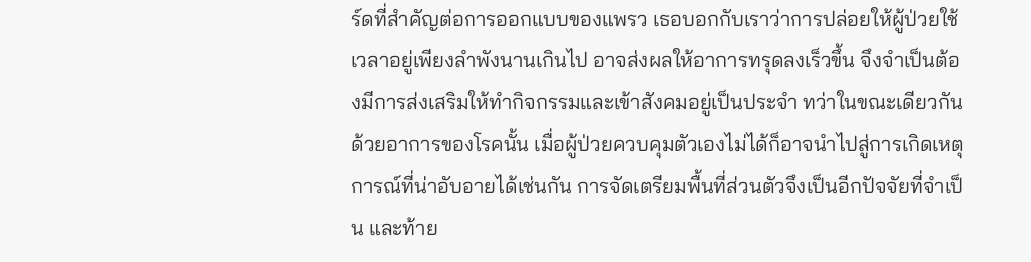ร์ดที่สำคัญต่อการออกแบบของแพรว เธอบอกกับเราว่าการปล่อยให้ผู้ป่วยใช้เวลาอยู่เพียงลำพังนานเกินไป อาจส่งผลให้อาการทรุดลงเร็วขึ้น จึงจำเป็นต้องมีการส่งเสริมให้ทำกิจกรรมและเข้าสังคมอยู่เป็นประจำ ทว่าในขณะเดียวกัน ด้วยอาการของโรคนั้น เมื่อผู้ป่วยควบคุมตัวเองไม่ได้ก็อาจนำไปสู่การเกิดเหตุการณ์ที่น่าอับอายได้เช่นกัน การจัดเตรียมพื้นที่ส่วนตัวจึงเป็นอีกปัจจัยที่จำเป็น และท้าย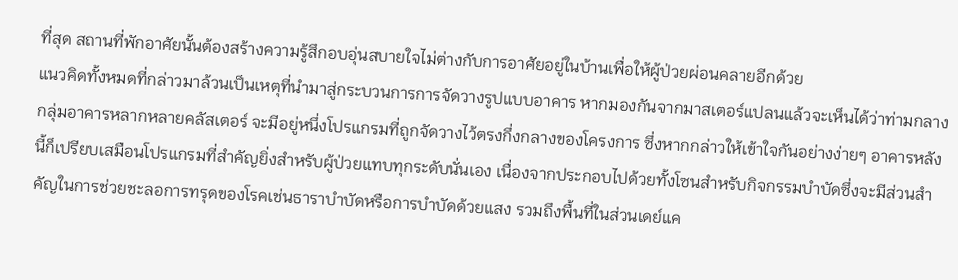ที่สุด สถานที่พักอาศัยนั้นต้องสร้างความรู้สึกอบอุ่นสบายใจไม่ต่างกับการอาศัยอยู่ในบ้านเพื่อให้ผู้ป่วยผ่อนคลายอีกด้วย
แนวคิดทั้งหมดที่กล่าวมาล้วนเป็นเหตุที่นำมาสู่กระบวนการการจัดวางรูปแบบอาคาร หากมองกันจากมาสเตอร์แปลนแล้วจะเห็นได้ว่าท่ามกลางกลุ่มอาคารหลากหลายคลัสเตอร์ จะมีอยู่หนึ่งโปรแกรมที่ถูกจัดวางไว้ตรงกึ่งกลางของโครงการ ซึ่งหากกล่าวให้เข้าใจกันอย่างง่ายๆ อาคารหลังนี้ก็เปรียบเสมือนโปรแกรมที่สำคัญยิ่งสำหรับผู้ป่วยแทบทุกระดับนั่นเอง เนื่องจากประกอบไปด้วยทั้งโซนสำหรับกิจกรรมบำบัดซึ่งจะมีส่วนสำคัญในการช่วยชะลอการทรุดของโรคเช่นธาราบำบัดหรือการบำบัดด้วยแสง รวมถึงพื้นที่ในส่วนเดย์แค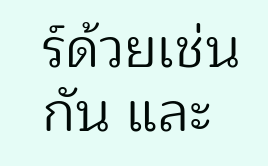ร์ด้วยเช่นกัน และ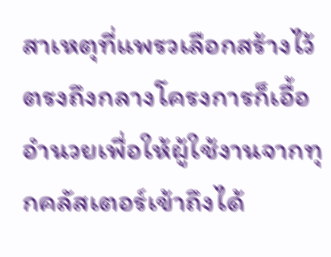สาเหตุที่แพรวเลือกสร้างไว้ตรงถึงกลางโครงการก็เอื้ออำนวยเพื่อให้ผู้ใช้งานจากทุกคลัสเตอร์เข้าถึงได้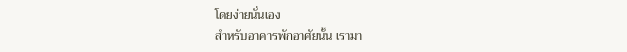โดยง่ายนั่นเอง
สำหรับอาคารพักอาศัยนั้น เรามา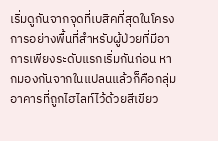เริ่มดูกันจากจุดที่เบสิคที่สุดในโครงการอย่างพื้นที่สำหรับผู้ป่วยที่มีอาการเพียงระดับแรกเริ่มกันก่อน หากมองกันจากในแปลนแล้วก็คือกลุ่มอาคารที่ถูกไฮไลท์ไว้ด้วยสีเขียว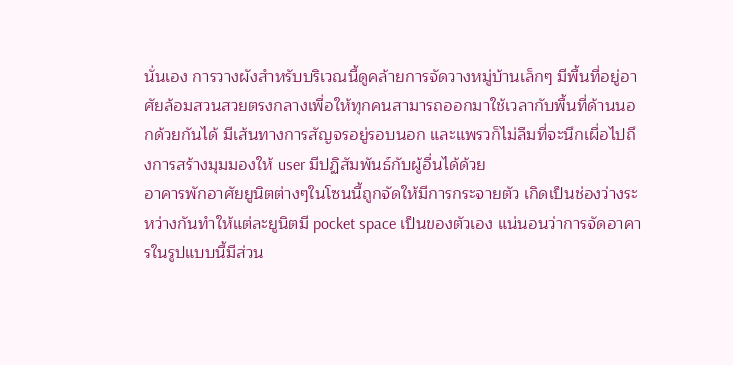นั่นเอง การวางผังสำหรับบริเวณนี้ดูคล้ายการจัดวางหมู่บ้านเล็กๆ มีพื้นที่อยู่อาศัยล้อมสวนสวยตรงกลางเพื่อให้ทุกคนสามารถออกมาใช้เวลากับพื้นที่ด้านนอกด้วยกันได้ มีเส้นทางการสัญจรอยู่รอบนอก และแพรวก็ไม่ลืมที่จะนึกเผื่อไปถึงการสร้างมุมมองให้ user มีปฏิสัมพันธ์กับผู้อื่นได้ด้วย
อาคารพักอาศัยยูนิตต่างๆในโซนนี้ถูกจัดให้มีการกระจายตัว เกิดเป็นช่องว่างระหว่างกันทำให้แต่ละยูนิตมี pocket space เป็นของตัวเอง แน่นอนว่าการจัดอาคารในรูปแบบนี้มีส่วน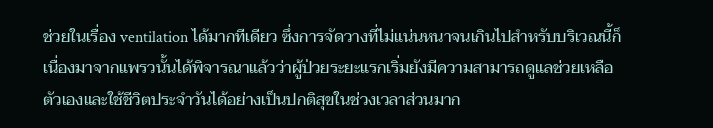ช่วยในเรื่อง ventilation ได้มากทีเดียว ซึ่งการจัดวางที่ไม่แน่นหนาจนเกินไปสำหรับบริเวณนี้ก็เนื่องมาจากแพรวนั้นได้พิจารณาแล้วว่าผู้ป่วยระยะแรกเริ่มยังมีความสามารถดูแลช่วยเหลือตัวเองและใช้ชีวิตประจำวันได้อย่างเป็นปกติสุขในช่วงเวลาส่วนมาก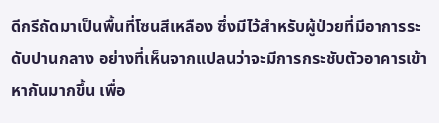ดีกรีถัดมาเป็นพื้นที่โซนสีเหลือง ซึ่งมีไว้สำหรับผู้ป่วยที่มีอาการระดับปานกลาง อย่างที่เห็นจากแปลนว่าจะมีการกระชับตัวอาคารเข้าหากันมากขึ้น เพื่อ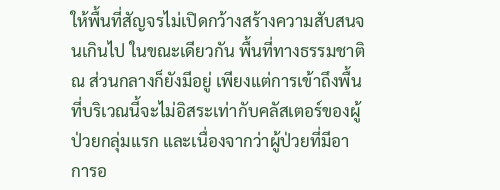ให้พื้นที่สัญจรไม่เปิดกว้างสร้างความสับสนจนเกินไป ในขณะเดียวกัน พื้นที่ทางธรรมชาติ ณ ส่วนกลางก็ยังมีอยู่ เพียงแต่การเข้าถึงพื้นที่บริเวณนี้จะไม่อิสระเท่ากับคลัสเตอร์ของผู้ป่วยกลุ่มแรก และเนื่องจากว่าผู้ป่วยที่มีอาการอ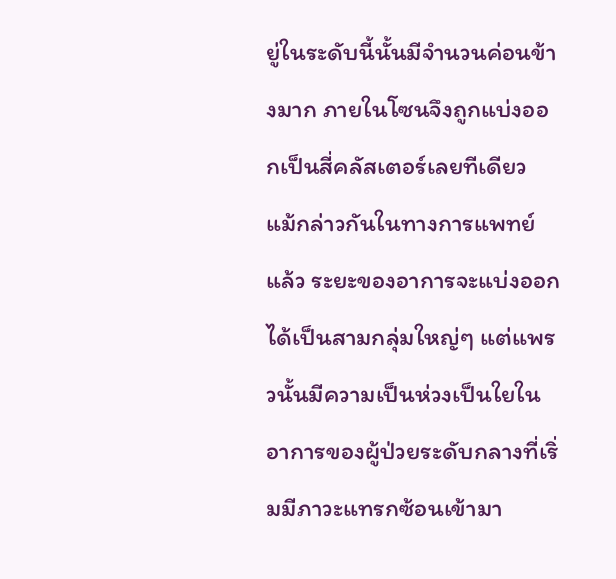ยู่ในระดับนี้นั้นมีจำนวนค่อนข้างมาก ภายในโซนจึงถูกแบ่งออกเป็นสี่คลัสเตอร์เลยทีเดียว
แม้กล่าวกันในทางการแพทย์แล้ว ระยะของอาการจะแบ่งออกได้เป็นสามกลุ่มใหญ่ๆ แต่แพรวนั้นมีความเป็นห่วงเป็นใยในอาการของผู้ป่วยระดับกลางที่เริ่มมีภาวะแทรกซ้อนเข้ามา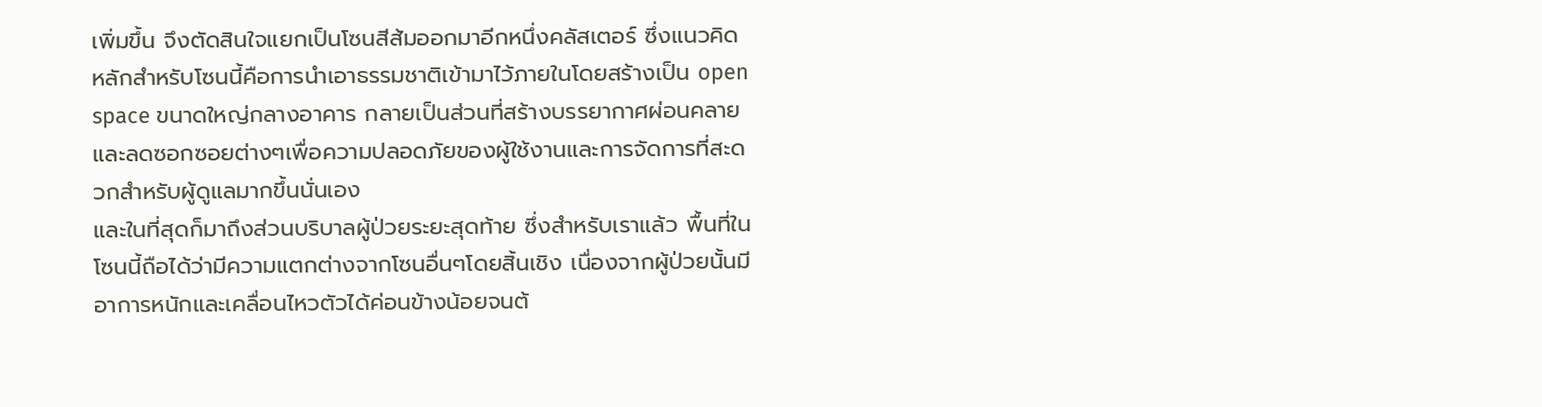เพิ่มขึ้น จึงตัดสินใจแยกเป็นโซนสีส้มออกมาอีกหนึ่งคลัสเตอร์ ซึ่งแนวคิดหลักสำหรับโซนนี้คือการนำเอาธรรมชาติเข้ามาไว้ภายในโดยสร้างเป็น open space ขนาดใหญ่กลางอาคาร กลายเป็นส่วนที่สร้างบรรยากาศผ่อนคลายและลดซอกซอยต่างๆเพื่อความปลอดภัยของผู้ใช้งานและการจัดการที่สะดวกสำหรับผู้ดูแลมากขึ้นนั่นเอง
และในที่สุดก็มาถึงส่วนบริบาลผู้ป่วยระยะสุดท้าย ซึ่งสำหรับเราแล้ว พื้นที่ในโซนนี้ถือได้ว่ามีความแตกต่างจากโซนอื่นๆโดยสิ้นเชิง เนื่องจากผู้ป่วยนั้นมีอาการหนักและเคลื่อนไหวตัวได้ค่อนข้างน้อยจนต้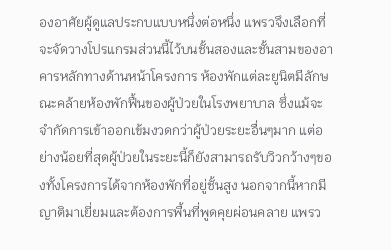องอาศัยผู้ดูแลประกบแบบหนึ่งต่อหนึ่ง แพรวจึงเลือกที่จะจัดวางโปรแกรมส่วนนี้ไว้บนชั้นสองและชั้นสามของอาคารหลักทางด้านหน้าโครงการ ห้องพักแต่ละยูนิตมีลักษณะคล้ายห้องพักฟื้นของผู้ป่วยในโรงพยาบาล ซึ่งแม้จะจำกัดการเข้าออกเข้มงวดกว่าผู้ป่วยระยะอื่นๆมาก แต่อย่างน้อยที่สุดผู้ป่วยในระยะนี้ก็ยังสามารถรับวิวกว้างๆของทั้งโครงการได้จากห้องพักที่อยู่ชั้นสูง นอกจากนี้หากมีญาติมาเยี่ยมและต้องการพื้นที่พูดคุยผ่อนคลาย แพรว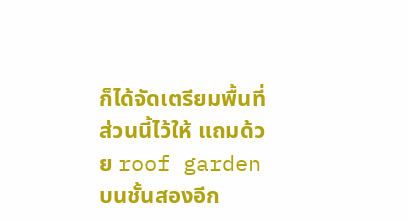ก็ได้จัดเตรียมพื้นที่ส่วนนี้ไว้ให้ แถมด้วย roof garden บนชั้นสองอีก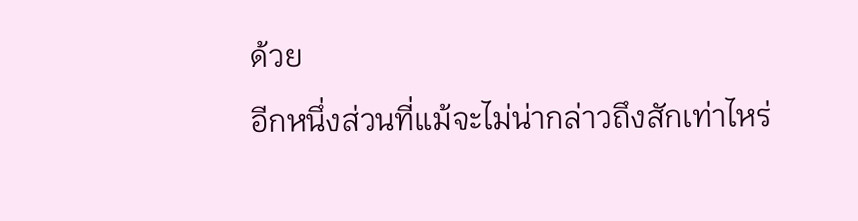ด้วย
อีกหนึ่งส่วนที่แม้จะไม่น่ากล่าวถึงสักเท่าไหร่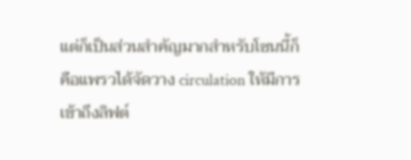แต่ก็เป็นส่วนสำคัญมากสำหรับโซนนี้ก็คือแพรวได้จัดวาง circulation ให้มีการเข้าถึงลิฟต์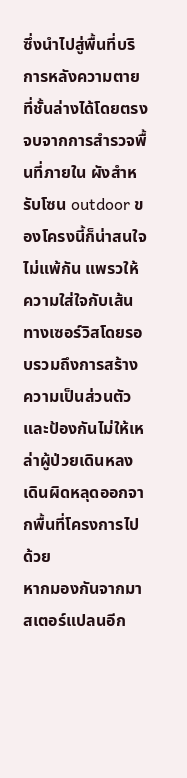ซึ่งนำไปสู่พื้นที่บริการหลังความตายที่ชั้นล่างได้โดยตรง
จบจากการสำรวจพื้นที่ภายใน ผังสำหรับโซน outdoor ของโครงนี้ก็น่าสนใจไม่แพ้กัน แพรวให้ความใส่ใจกับเส้นทางเซอร์วิสโดยรอบรวมถึงการสร้างความเป็นส่วนตัวและป้องกันไม่ให้เหล่าผู้ป่วยเดินหลงเดินผิดหลุดออกจากพื้นที่โครงการไปด้วย
หากมองกันจากมาสเตอร์แปลนอีก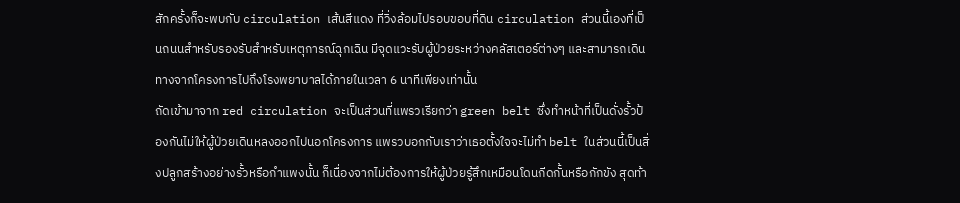สักครั้งก็จะพบกับ circulation เส้นสีแดง ที่วิ่งล้อมไปรอบขอบที่ดิน circulation ส่วนนี้เองที่เป็นถนนสำหรับรองรับสำหรับเหตุการณ์ฉุกเฉิน มีจุดแวะรับผู้ป่วยระหว่างคลัสเตอร์ต่างๆ และสามารถเดินทางจากโครงการไปถึงโรงพยาบาลได้ภายในเวลา 6 นาทีเพียงเท่านั้น
ถัดเข้ามาจาก red circulation จะเป็นส่วนที่แพรวเรียกว่า green belt ซึ่งทำหน้าที่เป็นดั่งรั้วป้องกันไม่ให้ผู้ป่วยเดินหลงออกไปนอกโครงการ แพรวบอกกับเราว่าเธอตั้งใจจะไม่ทำ belt ในส่วนนี้เป็นสิ่งปลูกสร้างอย่างรั้วหรือกำแพงนั้น ก็เนื่องจากไม่ต้องการให้ผู้ป่วยรู้สึกเหมือนโดนกีดกั้นหรือกักขัง สุดท้า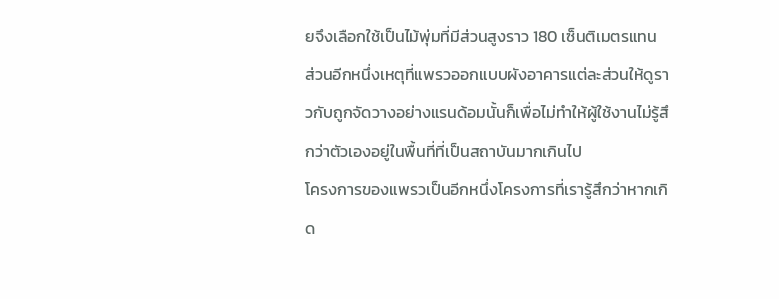ยจึงเลือกใช้เป็นไม้พุ่มที่มีส่วนสูงราว 180 เซ็นติเมตรแทน ส่วนอีกหนึ่งเหตุที่แพรวออกแบบผังอาคารแต่ละส่วนให้ดูราวกับถูกจัดวางอย่างแรนด้อมนั้นก็เพื่อไม่ทำให้ผู้ใช้งานไม่รู้สึกว่าตัวเองอยู่ในพื้นที่ที่เป็นสถาบันมากเกินไป
โครงการของแพรวเป็นอีกหนึ่งโครงการที่เรารู้สึกว่าหากเกิด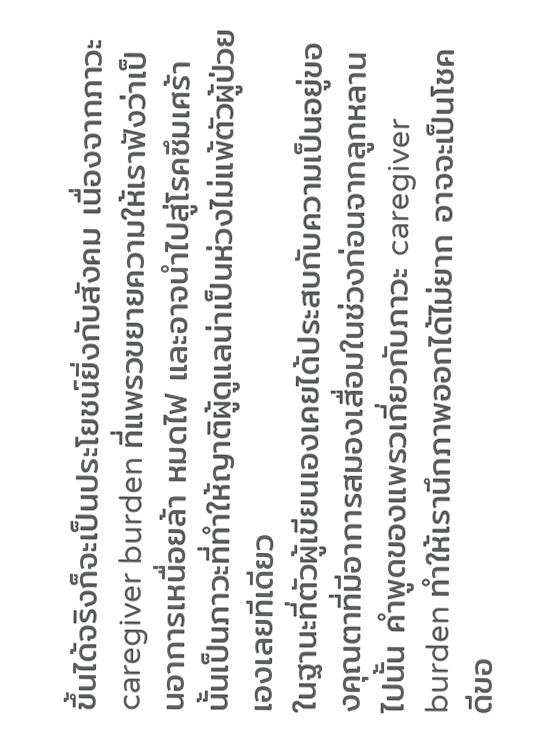ขึ้นได้จริงก็จะเป็นประโยชน์ยิ่งกับสังคม เนื่องจากภาวะ caregiver burden ที่แพรวขยายความให้เราฟังว่าเป็นอาการเหนื่อยล้า หมดไฟ และอาจนำไปสู่โรคซึมเศร้านั้นเป็นภาวะที่ทำให้ญาติผู้ดูแลน่าเป็นห่วงไม่แพ้ตัวผู้ป่วยเองเลยทีเดียว
ในฐานะที่ตัวผู้เขียนเองเคยได้ประสบกับความเป็นอยู่ของคุณตาที่มีอาการสมองเสื่อมในช่วงก่อนจากลูกหลานไปนั้น คำพูดของแพรวเกี่ยวกับภาวะ caregiver burden ทำให้เรานึกภาพออกได้ไม่ยาก อาจจะเป็นโชคดีขอ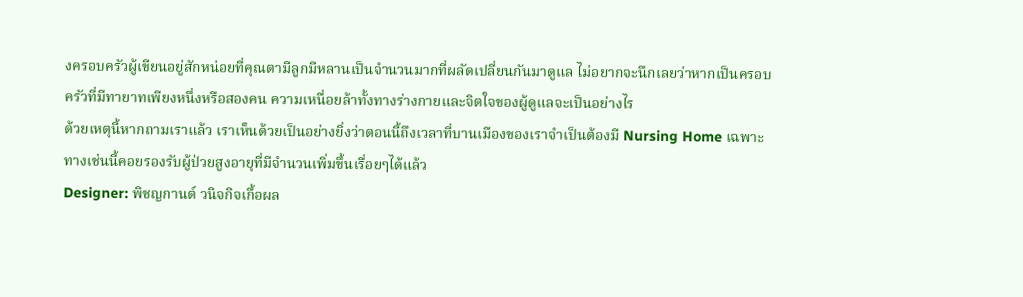งครอบครัวผู้เขียนอยู่สักหน่อยที่คุณตามีลูกมีหลานเป็นจำนวนมากที่ผลัดเปลี่ยนกันมาดูแล ไม่อยากจะนึกเลยว่าหากเป็นครอบครัวที่มีทายาทเพียงหนึ่งหรือสองคน ความเหนื่อยล้าทั้งทางร่างกายและจิตใจของผู้ดูแลจะเป็นอย่างไร
ด้วยเหตุนี้หากถามเราแล้ว เราเห็นด้วยเป็นอย่างยิ่งว่าตอนนี้ถึงเวลาที่บานเมืองของเราจำเป็นต้องมี Nursing Home เฉพาะทางเช่นนี้คอยรองรับผู้ป่วยสูงอายุที่มีจำนวนเพิ่มขึ้นเรื่อยๆได้แล้ว
Designer: พิชญกานต์ วนิจกิจเกื้อผล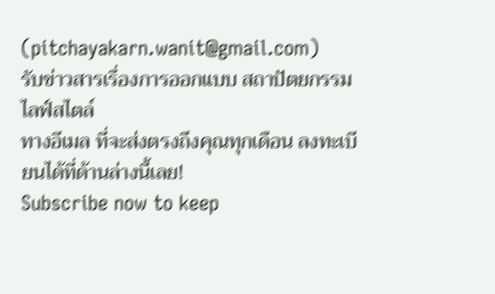(pitchayakarn.wanit@gmail.com)
รับข่าวสารเรื่องการออกแบบ สถาปัตยกรรม ไลฟ์สไตล์
ทางอีเมล ที่จะส่งตรงถึงคุณทุกเดือน ลงทะเบียนได้ที่ด้านล่างนี้เลย!
Subscribe now to keep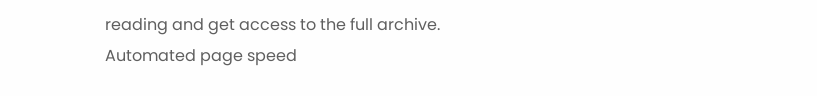reading and get access to the full archive.
Automated page speed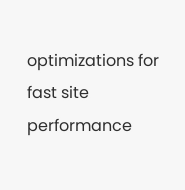optimizations for fast site performance